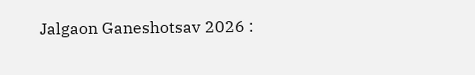Jalgaon Ganeshotsav 2026 :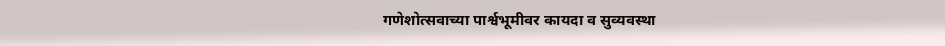गणेशोत्सवाच्या पार्श्वभूमीवर कायदा व सुव्यवस्था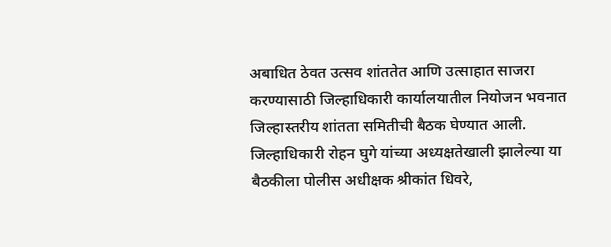अबाधित ठेवत उत्सव शांततेत आणि उत्साहात साजरा करण्यासाठी जिल्हाधिकारी कार्यालयातील नियोजन भवनात जिल्हास्तरीय शांतता समितीची बैठक घेण्यात आली. जिल्हाधिकारी रोहन घुगे यांच्या अध्यक्षतेखाली झालेल्या या बैठकीला पोलीस अधीक्षक श्रीकांत धिवरे,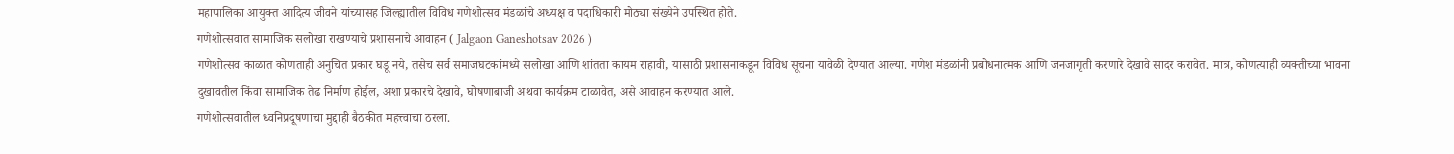महापालिका आयुक्त आदित्य जीवने यांच्यासह जिल्ह्यातील विविध गणेशोत्सव मंडळांचे अध्यक्ष व पदाधिकारी मोठ्या संख्येने उपस्थित होते.
गणेशोत्सवात सामाजिक सलोखा राखण्याचे प्रशासनाचे आवाहन ( Jalgaon Ganeshotsav 2026 )
गणेशोत्सव काळात कोणताही अनुचित प्रकार घडू नये, तसेच सर्व समाजघटकांमध्ये सलोखा आणि शांतता कायम राहावी, यासाठी प्रशासनाकडून विविध सूचना यावेळी देण्यात आल्या. गणेश मंडळांनी प्रबोधनात्मक आणि जनजागृती करणारे देखावे सादर करावेत. मात्र, कोणत्याही व्यक्तीच्या भावना दुखावतील किंवा सामाजिक तेढ निर्माण होईल, अशा प्रकारचे देखावे, घोषणाबाजी अथवा कार्यक्रम टाळावेत, असे आवाहन करण्यात आले.
गणेशोत्सवातील ध्वनिप्रदूषणाचा मुद्दाही बैठकीत महत्त्वाचा ठरला.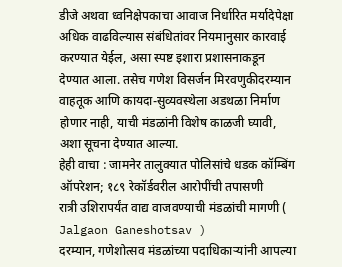डीजे अथवा ध्वनिक्षेपकाचा आवाज निर्धारित मर्यादेपेक्षा अधिक वाढविल्यास संबंधितांवर नियमानुसार कारवाई करण्यात येईल, असा स्पष्ट इशारा प्रशासनाकडून देण्यात आला. तसेच गणेश विसर्जन मिरवणुकीदरम्यान वाहतूक आणि कायदा-सुव्यवस्थेला अडथळा निर्माण होणार नाही, याची मंडळांनी विशेष काळजी घ्यावी, अशा सूचना देण्यात आल्या.
हेही वाचा : जामनेर तालुक्यात पोलिसांचे धडक कॉम्बिंग ऑपरेशन; १८९ रेकॉर्डवरील आरोपींची तपासणी
रात्री उशिरापर्यंत वाद्य वाजवण्याची मंडळांची मागणी ( Jalgaon Ganeshotsav )
दरम्यान, गणेशोत्सव मंडळांच्या पदाधिकाऱ्यांनी आपल्या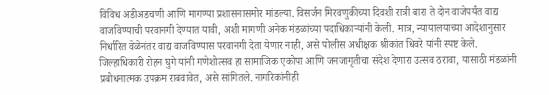विविध अडीअडचणी आणि मागण्या प्रशासनासमोर मांडल्या. विसर्जन मिरवणुकीच्या दिवशी रात्री बारा ते दोन वाजेपर्यंत वाद्य वाजविण्याची परवानगी देण्यात यावी, अशी मागणी अनेक मंडळांच्या पदाधिकाऱ्यांनी केली. मात्र, न्यायालयाच्या आदेशानुसार निर्धारित वेळेनंतर वाद्य वाजविण्यास परवानगी देता येणार नाही, असे पोलीस अधीक्षक श्रीकांत धिवरे यांनी स्पष्ट केले.
जिल्हाधिकारी रोहन घुगे यांनी गणेशोत्सव हा सामाजिक एकोपा आणि जनजागृतीचा संदेश देणारा उत्सव ठरावा, यासाठी मंडळांनी प्रबोधनात्मक उपक्रम राबवावेत, असे सांगितले. नागरिकांनीही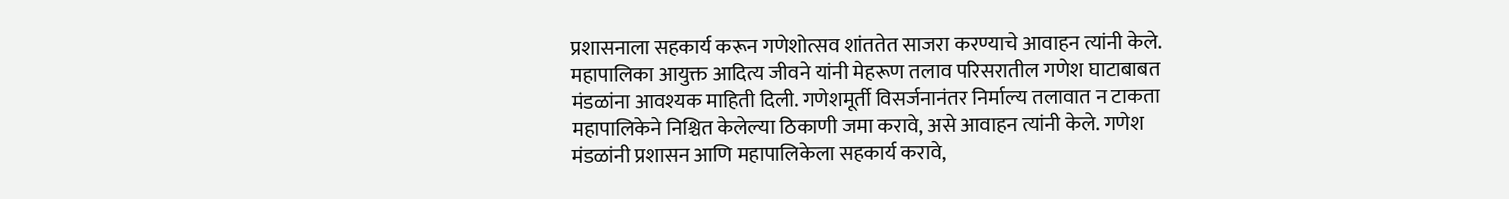प्रशासनाला सहकार्य करून गणेशोत्सव शांततेत साजरा करण्याचे आवाहन त्यांनी केले.
महापालिका आयुक्त आदित्य जीवने यांनी मेहरूण तलाव परिसरातील गणेश घाटाबाबत मंडळांना आवश्यक माहिती दिली. गणेशमूर्ती विसर्जनानंतर निर्माल्य तलावात न टाकता महापालिकेने निश्चित केलेल्या ठिकाणी जमा करावे, असे आवाहन त्यांनी केले. गणेश मंडळांनी प्रशासन आणि महापालिकेला सहकार्य करावे,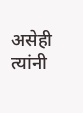असेही त्यांनी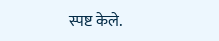स्पष्ट केले.